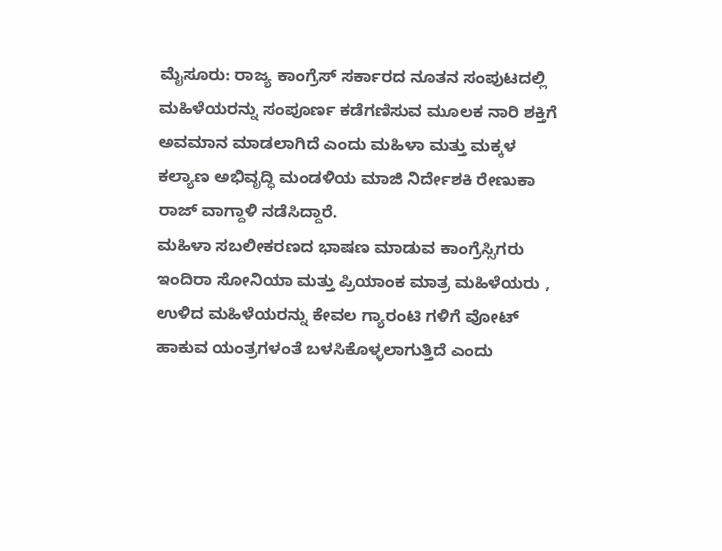ಮೈಸೂರು: ರಾಜ್ಯ ಕಾಂಗ್ರೆಸ್ ಸರ್ಕಾರದ ನೂತನ ಸಂಪುಟದಲ್ಲಿ ಮಹಿಳೆಯರನ್ನು ಸಂಪೂರ್ಣ ಕಡೆಗಣಿಸುವ ಮೂಲಕ ನಾರಿ ಶಕ್ತಿಗೆ ಅವಮಾನ ಮಾಡಲಾಗಿದೆ ಎಂದು ಮಹಿಳಾ ಮತ್ತು ಮಕ್ಕಳ ಕಲ್ಯಾಣ ಅಭಿವೃದ್ಧಿ ಮಂಡಳಿಯ ಮಾಜಿ ನಿರ್ದೇಶಕಿ ರೇಣುಕಾ ರಾಜ್ ವಾಗ್ದಾಳಿ ನಡೆಸಿದ್ದಾರೆ.
ಮಹಿಳಾ ಸಬಲೀಕರಣದ ಭಾಷಣ ಮಾಡುವ ಕಾಂಗ್ರೆಸ್ಸಿಗರು ಇಂದಿರಾ ಸೋನಿಯಾ ಮತ್ತು ಪ್ರಿಯಾಂಕ ಮಾತ್ರ ಮಹಿಳೆಯರು , ಉಳಿದ ಮಹಿಳೆಯರನ್ನು ಕೇವಲ ಗ್ಯಾರಂಟಿ ಗಳಿಗೆ ವೋಟ್ ಹಾಕುವ ಯಂತ್ರಗಳಂತೆ ಬಳಸಿಕೊಳ್ಳಲಾಗುತ್ತಿದೆ ಎಂದು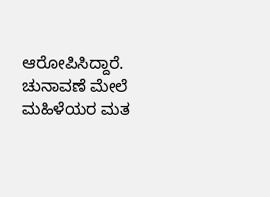ಆರೋಪಿಸಿದ್ದಾರೆ.
ಚುನಾವಣೆ ಮೇಲೆ ಮಹಿಳೆಯರ ಮತ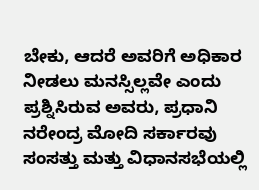ಬೇಕು, ಆದರೆ ಅವರಿಗೆ ಅಧಿಕಾರ ನೀಡಲು ಮನಸ್ಸಿಲ್ಲವೇ ಎಂದು ಪ್ರಶ್ನಿಸಿರುವ ಅವರು, ಪ್ರಧಾನಿ ನರೇಂದ್ರ ಮೋದಿ ಸರ್ಕಾರವು ಸಂಸತ್ತು ಮತ್ತು ವಿಧಾನಸಭೆಯಲ್ಲಿ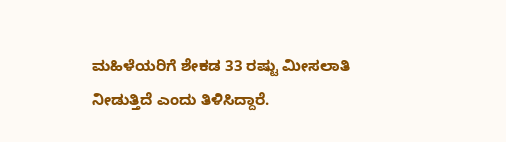ಮಹಿಳೆಯರಿಗೆ ಶೇಕಡ 33 ರಷ್ಟು ಮೀಸಲಾತಿ ನೀಡುತ್ತಿದೆ ಎಂದು ತಿಳಿಸಿದ್ದಾರೆ.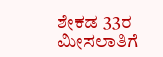ಶೇಕಡ 33ರ ಮೀಸಲಾತಿಗೆ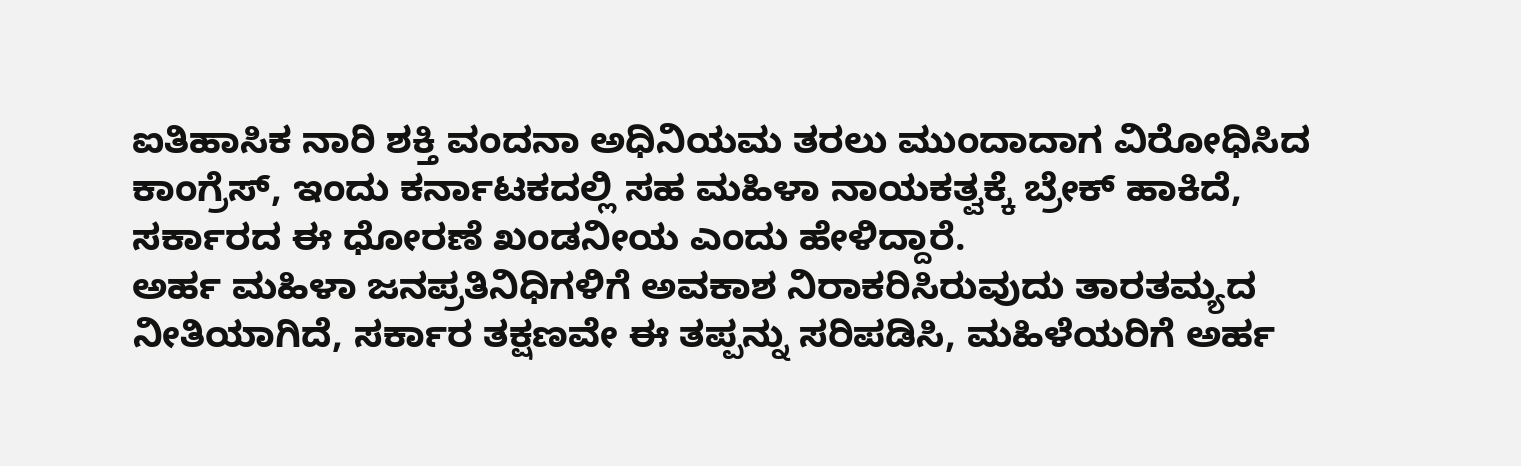ಐತಿಹಾಸಿಕ ನಾರಿ ಶಕ್ತಿ ವಂದನಾ ಅಧಿನಿಯಮ ತರಲು ಮುಂದಾದಾಗ ವಿರೋಧಿಸಿದ ಕಾಂಗ್ರೆಸ್, ಇಂದು ಕರ್ನಾಟಕದಲ್ಲಿ ಸಹ ಮಹಿಳಾ ನಾಯಕತ್ವಕ್ಕೆ ಬ್ರೇಕ್ ಹಾಕಿದೆ,
ಸರ್ಕಾರದ ಈ ಧೋರಣೆ ಖಂಡನೀಯ ಎಂದು ಹೇಳಿದ್ದಾರೆ.
ಅರ್ಹ ಮಹಿಳಾ ಜನಪ್ರತಿನಿಧಿಗಳಿಗೆ ಅವಕಾಶ ನಿರಾಕರಿಸಿರುವುದು ತಾರತಮ್ಯದ ನೀತಿಯಾಗಿದೆ, ಸರ್ಕಾರ ತಕ್ಷಣವೇ ಈ ತಪ್ಪನ್ನು ಸರಿಪಡಿಸಿ, ಮಹಿಳೆಯರಿಗೆ ಅರ್ಹ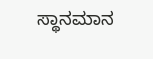ಸ್ಥಾನಮಾನ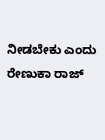ನೀಡಬೇಕು ಎಂದು ರೇಣುಕಾ ರಾಜ್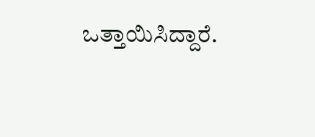ಒತ್ತಾಯಿಸಿದ್ದಾರೆ.